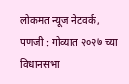लोकमत न्यूज नेटवर्क, पणजी : गोव्यात २०२७ च्या विधानसभा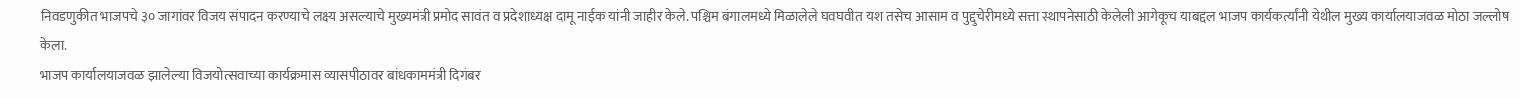निवडणुकीत भाजपचे ३० जागांवर विजय संपादन करण्याचे लक्ष्य असल्याचे मुख्यमंत्री प्रमोद सावंत व प्रदेशाध्यक्ष दामू नाईक यांनी जाहीर केले. पश्चिम बंगालमध्ये मिळालेले घवघवीत यश तसेच आसाम व पुद्दुचेरीमध्ये सत्ता स्थापनेसाठी केलेली आगेकूच याबद्दल भाजप कार्यकर्त्यांनी येथील मुख्य कार्यालयाजवळ मोठा जल्लोष केला.
भाजप कार्यालयाजवळ झालेल्या विजयोत्सवाच्या कार्यक्रमास व्यासपीठावर बांधकाममंत्री दिगंबर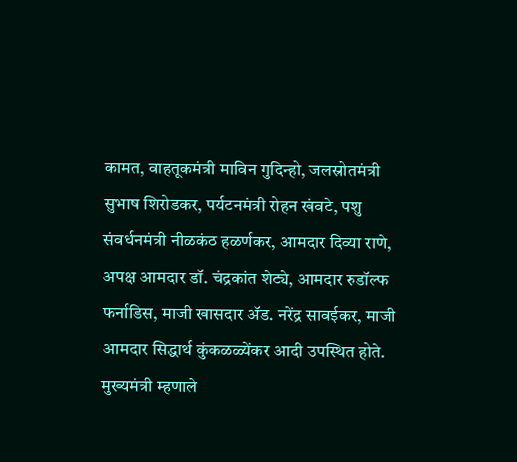कामत, वाहतूकमंत्री माविन गुदिन्हो, जलस्रोतमंत्री सुभाष शिरोडकर, पर्यटनमंत्री रोहन खंवटे, पशु संवर्धनमंत्री नीळकंठ हळर्णकर, आमदार दिव्या राणे, अपक्ष आमदार डॉ. चंद्रकांत शेट्ये, आमदार रुडॉल्फ फर्नाडिस, माजी खासदार ॲड. नरेंद्र सावईकर, माजी आमदार सिद्धार्थ कुंकळळ्येंकर आदी उपस्थित होते.
मुख्यमंत्री म्हणाले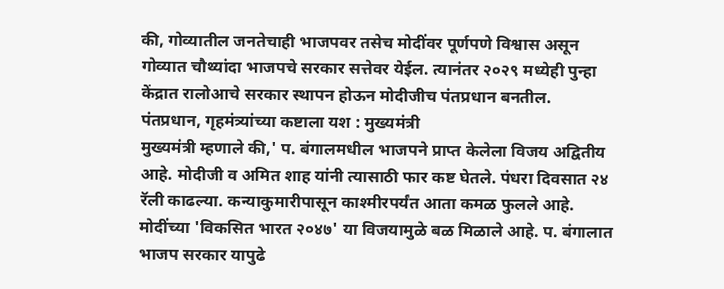की, गोव्यातील जनतेचाही भाजपवर तसेच मोदींवर पूर्णपणे विश्वास असून गोव्यात चौथ्यांदा भाजपचे सरकार सत्तेवर येईल. त्यानंतर २०२९ मध्येही पुन्हा केंद्रात रालोआचे सरकार स्थापन होऊन मोदीजीच पंतप्रधान बनतील.
पंतप्रधान, गृहमंत्र्यांच्या कष्टाला यश : मुख्यमंत्री
मुख्यमंत्री म्हणाले की,' प. बंगालमधील भाजपने प्राप्त केलेला विजय अद्वितीय आहे. मोदीजी व अमित शाह यांनी त्यासाठी फार कष्ट घेतले. पंधरा दिवसात २४ रॅली काढल्या. कन्याकुमारीपासून काश्मीरपर्यंत आता कमळ फुलले आहे. मोदींच्या 'विकसित भारत २०४७' या विजयामुळे बळ मिळाले आहे. प. बंगालात भाजप सरकार यापुढे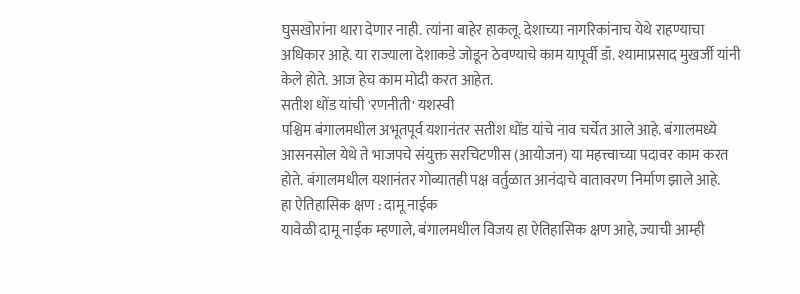घुसखोरांना थारा देणार नाही. त्यांना बाहेर हाकलू. देशाच्या नागरिकांनाच येथे राहण्याचा अधिकार आहे. या राज्याला देशाकडे जोडून ठेवण्याचे काम यापूर्वी डॉ. श्यामाप्रसाद मुखर्जी यांनी केले होते. आज हेच काम मोदी करत आहेत.
सतीश धोंड यांची 'रणनीती' यशस्वी
पश्चिम बंगालमधील अभूतपूर्व यशानंतर सतीश धोंड यांचे नाव चर्चेत आले आहे. बंगालमध्ये आसनसोल येथे ते भाजपचे संयुक्त सरचिटणीस (आयोजन) या महत्त्वाच्या पदावर काम करत होते. बंगालमधील यशानंतर गोव्यातही पक्ष वर्तुळात आनंदाचे वातावरण निर्माण झाले आहे.
हा ऐतिहासिक क्षण : दामू नाईक
यावेळी दामू नाईक म्हणाले, बंगालमधील विजय हा ऐतिहासिक क्षण आहे, ज्याची आम्ही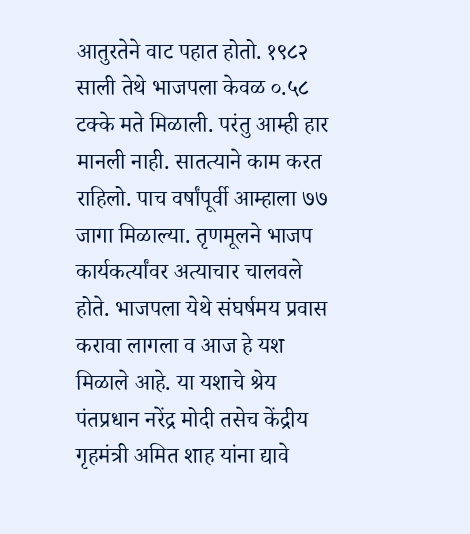आतुरतेने वाट पहात होतो. १९८२ साली तेथे भाजपला केवळ ०.५८ टक्के मते मिळाली. परंतु आम्ही हार मानली नाही. सातत्याने काम करत राहिलो. पाच वर्षांपूर्वी आम्हाला ७७ जागा मिळाल्या. तृणमूलने भाजप कार्यकर्त्यांवर अत्याचार चालवले होते. भाजपला येथे संघर्षमय प्रवास करावा लागला व आज हे यश मिळाले आहे. या यशाचे श्रेय पंतप्रधान नरेंद्र मोदी तसेच केंद्रीय गृहमंत्री अमित शाह यांना द्यावे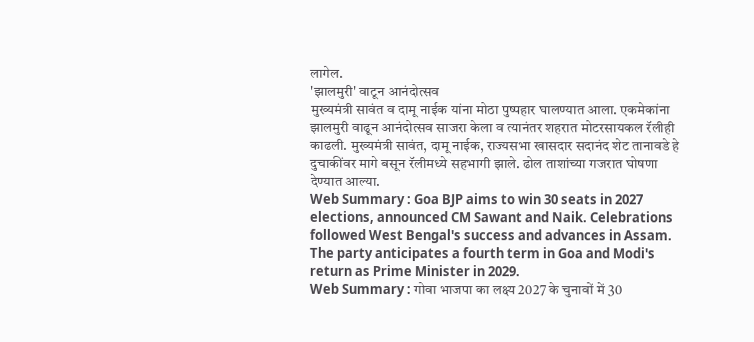लागेल.
'झालमुरी' वाटून आनंदोत्सव
मुख्यमंत्री सावंत व दामू नाईक यांना मोठा पुष्पहार घालण्यात आला. एकमेकांना झालमुरी वाढून आनंदोत्सव साजरा केला व त्यानंतर शहरात मोटरसायकल रॅलीही काढली. मुख्यमंत्री सावंत, दामू नाईक, राज्यसभा खासदार सदानंद शेट तानावडे हे दुचाकींवर मागे बसून रॅलीमध्ये सहभागी झाले. ढोल ताशांच्या गजरात घोषणा देण्यात आल्या.
Web Summary : Goa BJP aims to win 30 seats in 2027 elections, announced CM Sawant and Naik. Celebrations followed West Bengal's success and advances in Assam. The party anticipates a fourth term in Goa and Modi's return as Prime Minister in 2029.
Web Summary : गोवा भाजपा का लक्ष्य 2027 के चुनावों में 30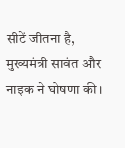सीटें जीतना है, मुख्यमंत्री सावंत और नाइक ने घोषणा की।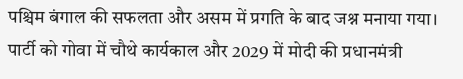पश्चिम बंगाल की सफलता और असम में प्रगति के बाद जश्न मनाया गया। पार्टी को गोवा में चौथे कार्यकाल और 2029 में मोदी की प्रधानमंत्री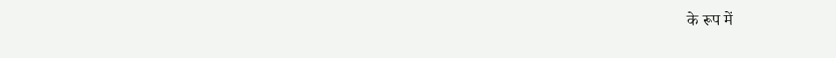के रूप में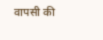वापसी की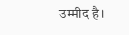उम्मीद है।